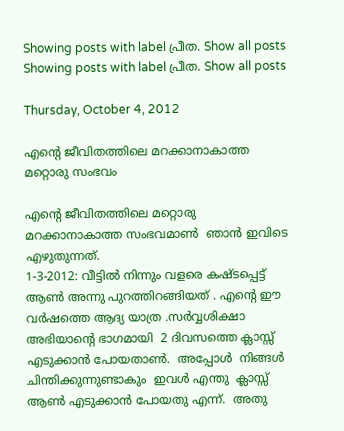Showing posts with label പ്രീത. Show all posts
Showing posts with label പ്രീത. Show all posts

Thursday, October 4, 2012

എന്‍റെ ജീവിതത്തിലെ മറക്കാനാകാത്ത മറ്റൊരു സംഭവം

എന്‍റെ ജീവിതത്തിലെ മറ്റൊരു  മറക്കാനാകാത്ത സംഭവമാണ്‍  ഞാന്‍ ഇവിടെ എഴുതുന്നത്.
1-3-2012: വീട്ടില്‍ നിന്നും വളരെ കഷ്ടപ്പെട്ട് ആണ്‍ അന്നു പുറത്തിറങ്ങിയത് . എന്‍റെ ഈ വര്‍ഷത്തെ ആദ്യ യാത്ര .സര്‍വ്വശിക്ഷാ അഭിയാന്‍റെ ഭാഗമായി  2 ദിവസത്തെ ക്ലാസ്സ് എടുക്കാന്‍ പോയതാണ്‍.  അപ്പോള്‍  നിങ്ങള്‍ ചിന്തിക്കുന്നുണ്ടാകും  ഇവള്‍ എന്തു  ക്ലാസ്സ് ആണ്‍ എടുക്കാന്‍ പോയതു എന്ന്.  അതു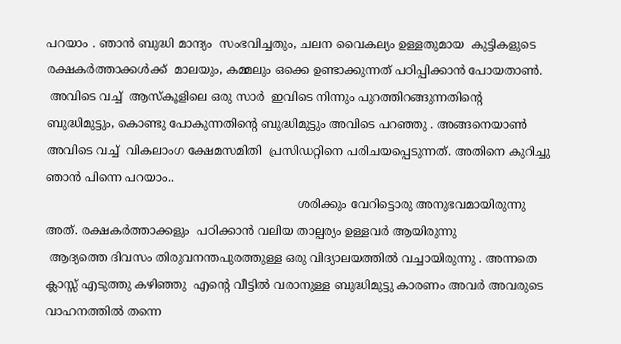പറയാം . ഞാന്‍ ബുദ്ധി മാന്ദ്യം  സംഭവിച്ചതും, ചലന വൈകല്യം ഉള്ളതുമായ  കുട്ടികളുടെ രക്ഷകര്‍ത്താക്കള്‍ക്ക്  മാലയും, കമ്മലും ഒക്കെ ഉണ്ടാക്കുന്നത് പഠിപ്പിക്കാന്‍ പോയതാണ്‍.
 അവിടെ വച്ച്  ആസ്കൂളിലെ ഒരു സാര്‍  ഇവിടെ നിന്നും പുറത്തിറങ്ങുന്നതിന്‍റെ ബുദ്ധിമുട്ടും, കൊണ്ടു പോകുന്നതിന്‍റെ ബുദ്ധിമുട്ടും അവിടെ പറഞ്ഞു . അങ്ങനെയാണ്‍  അവിടെ വച്ച്  വികലാംഗ ക്ഷേമസമിതി  പ്രസിഡറ്റിനെ പരിചയപ്പെടുന്നത്. അതിനെ കുറിച്ചു ഞാന്‍ പിന്നെ പറയാം..
                                                                    ശരിക്കും വേറിട്ടൊരു അനുഭവമായിരുന്നു അത്. രക്ഷകര്‍ത്താക്കളും  പഠിക്കാന്‍ വലിയ താല്പര്യം ഉള്ളവര്‍ ആയിരുന്നു
 ആദ്യത്തെ ദിവസം തിരുവനന്തപുരത്തുള്ള ഒരു വിദ്യാലയത്തില്‍ വച്ചായിരുന്നു . അന്നതെ ക്ലാസ്സ് എടുത്തു കഴിഞ്ഞു  എന്‍റെ വീട്ടില്‍ വരാനുള്ള ബുദ്ധിമുട്ടു കാരണം അവര്‍ അവരുടെ വാഹനത്തില്‍ തന്നെ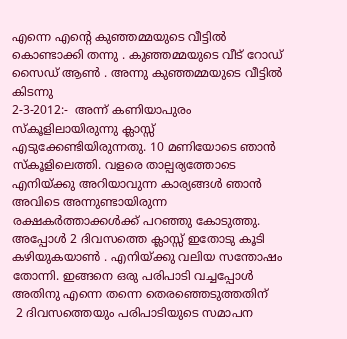എന്നെ എന്‍റെ കുഞ്ഞമ്മയുടെ വീട്ടില്‍  കൊണ്ടാക്കി തന്നു . കുഞ്ഞമ്മയുടെ വീട് റോഡ് സൈഡ് ആണ്‍ . അന്നു കുഞ്ഞമ്മയുടെ വീട്ടില്‍ കിടന്നു
2-3-2012:-  അന്ന് കണിയാപുരം സ്കൂളിലായിരുന്നു ക്ലാസ്സ് എടുക്കേണ്ടിയിരുന്നതു. 10 മണിയോടെ ഞാന്‍ സ്കൂളിലെത്തി. വളരെ താല്പര്യത്തോടെ എനിയ്ക്കു അറിയാവുന്ന കാര്യങ്ങള്‍ ഞാന്‍ അവിടെ അന്നുണ്ടായിരുന്ന രക്ഷകര്‍ത്താക്കള്‍ക്ക് പറഞ്ഞു കോടുത്തു.   അപ്പോള്‍ 2 ദിവസത്തെ ക്ലാസ്സ് ഇതോടു കൂടി കഴിയുകയാണ്‍ . എനിയ്ക്കു വലിയ സന്തോഷം തോന്നി. ഇങ്ങനെ ഒരു പരിപാടി വച്ചപ്പോള്‍ അതിനു എന്നെ തന്നെ തെരഞ്ഞെടുത്തതിന്
 2 ദിവസത്തെയും പരിപാടിയുടെ സമാപന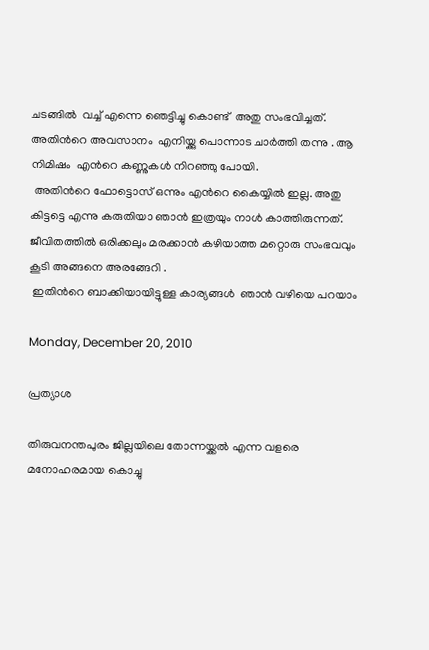ചടങ്ങില്‍  വച്ച് എന്നെ ഞെട്ടിച്ചു കൊണ്ട്  അതു സംഭവിച്ചത്.  അതിന്‍റെ അവസാനം  എനിയ്ക്കു പൊന്നാട ചാര്‍ത്തി തന്നു . ആ നിമിഷം  എന്‍റെ കണ്ണുകള്‍ നിറഞ്ഞു പോയി.
 അതിന്‍റെ ഫോട്ടൊസ് ഒന്നും എന്‍റെ കൈയ്യില്‍ ഇല്ല. അതു കിട്ടട്ടെ എന്നു കരുതിയാ ഞാന്‍ ഇത്രയും നാള്‍ കാത്തിരുന്നത്.  ജീവിതത്തില്‍ ഒരിക്കലും മരക്കാന്‍ കഴിയാത്ത മറ്റൊരു സംഭവവും കൂടി അങ്ങനെ അരങ്ങേറി .
 ഇതിന്‍റെ ബാക്കിയായിട്ടുള്ള കാര്യങ്ങള്‍  ഞാന്‍ വഴിയെ പറയാം

Monday, December 20, 2010

പ്രത്യാശ

തിരുവനന്തപുരം ജില്ലയിലെ തോന്നയ്ക്കല്‍ എന്ന വളരെ മനോഹരമായ കൊച്ചു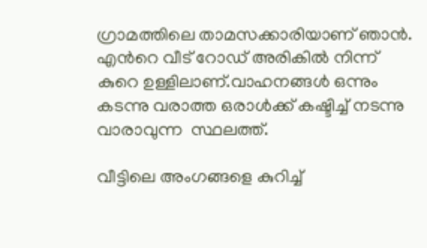ഗ്രാമത്തിലെ താമസക്കാരിയാണ് ഞാന്‍.   എന്‍റെ വീട് റോഡ് അരികില്‍ നിന്ന് കുറെ ഉള്ളിലാണ്.വാഹനങ്ങള്‍ ഒന്നും കടന്നു വരാത്ത ഒരാള്‍ക്ക് കഷ്ടിച്ച് നടന്നു വാരാവുന്ന  സ്ഥലത്ത്.

വീട്ടിലെ അംഗങ്ങളെ കുറിച്ച്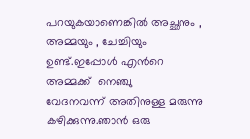പറയുകയാണെങ്കില്‍ അച്ഛനും , അമ്മയും , ചേച്ചിയും  ഉണ്ട്.ഇപ്പോള്‍ എന്‍റെ അമ്മക്ക്  നെഞ്ചു        വേദനവന്ന് അതിനുള്ള മരുന്നു കഴിക്കുന്നു.ഞാന്‍ ഒരു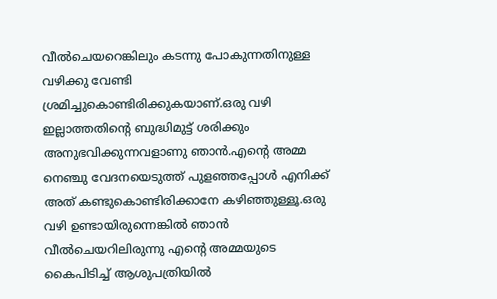വീല്‍ചെയറെങ്കിലും കടന്നു പോകുന്നതിനുള്ള വഴിക്കു വേണ്ടി ശ്രമിച്ചുകൊണ്ടിരിക്കുകയാണ്.ഒരു വഴി ഇല്ലാത്തതിന്റെ ബുദ്ധിമുട്ട് ശരിക്കും അനുഭവിക്കുന്നവളാണു ഞാന്‍.എന്‍റെ അമ്മ നെഞ്ചു വേദനയെടുത്ത് പുളഞ്ഞപ്പോള്‍ എനിക്ക് അത് കണ്ടുകൊണ്ടിരിക്കാനേ കഴിഞ്ഞുള്ളൂ.ഒരു വഴി ഉണ്ടായിരുന്നെങ്കില്‍ ഞാന്‍ വീല്‍ചെയറിലിരുന്നു എന്‍റെ അമ്മയുടെ കൈപിടിച്ച് ആശുപത്രിയില്‍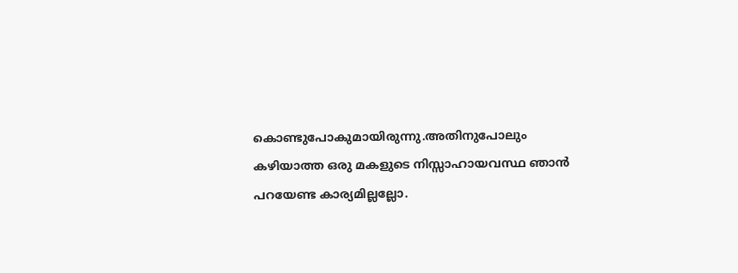കൊണ്ടുപോകുമായിരുന്നു.അതിനുപോലും കഴിയാത്ത ഒരു മകളുടെ നിസ്സാഹായവസ്ഥ ഞാന്‍ പറയേണ്ട കാര്യമില്ലല്ലോ.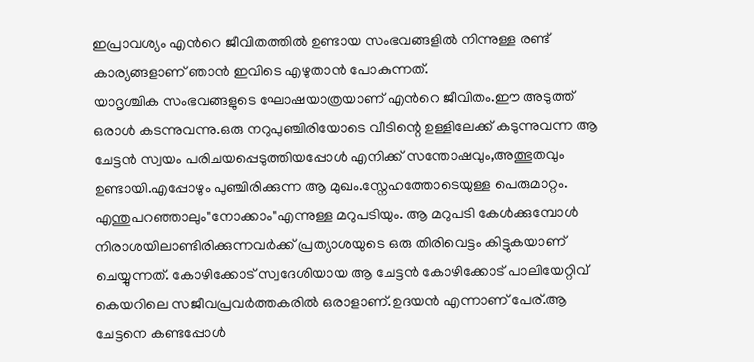ഇപ്രാവശ്യം എന്‍റെ ജീവിതത്തില്‍ ഉണ്ടായ സംഭവങ്ങളില്‍ നിന്നുള്ള രണ്ട് കാര്യങ്ങളാണ് ഞാന്‍ ഇവിടെ എഴുതാന്‍ പോകുന്നത്.
യാദൃശ്ചിക സംഭവങ്ങളുടെ ഘോഷയാത്രയാണ് എന്‍റെ ജീവിതം.ഈ അടുത്ത് ഒരാള്‍ കടന്നുവന്നു.ഒരു നറുപുഞ്ചിരിയോടെ വീടിന്റെ ഉള്ളിലേക്ക് കടുന്നുവന്ന ആ ചേട്ടന്‍ സ്വയം പരിചയപ്പെടുത്തിയപ്പോള്‍ എനിക്ക് സന്തോഷവും,അത്ഭുതവും ഉണ്ടായി.എപ്പോഴും പുഞ്ചിരിക്കുന്ന ആ മുഖം.സ്നേഹത്തോടെയുള്ള പെരുമാറ്റം. എന്തുപറഞ്ഞാലും"നോക്കാം"എന്നുള്ള മറുപടിയും. ആ മറുപടി കേള്‍ക്കുമ്പോള്‍ നിരാശയിലാണ്ടിരിക്കുന്നവര്‍ക്ക് പ്രത്യാശയുടെ ഒരു തിരിവെട്ടം കിട്ടുകയാണ് ചെയ്യുന്നത്. കോഴിക്കോട് സ്വദേശിയായ ആ ചേട്ടന്‍ കോഴിക്കോട് പാലിയേറ്റിവ് കെയറിലെ സജീവപ്രവര്‍ത്തകരില്‍ ഒരാളാണ്.ഉദയന്‍ എന്നാണ് പേര്.ആ ചേട്ടനെ കണ്ടപ്പോള്‍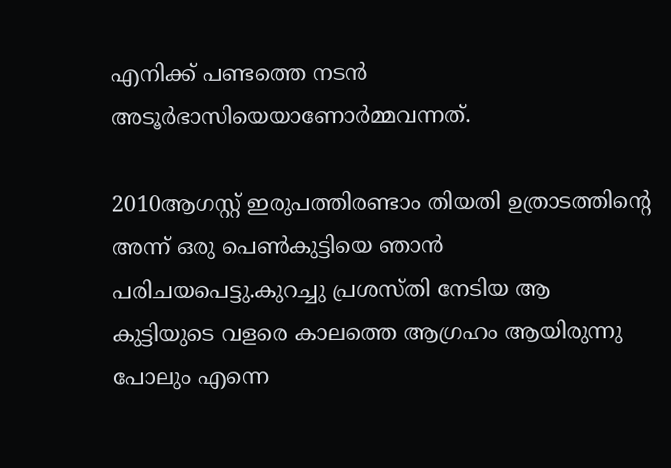എനിക്ക് പണ്ടത്തെ നടന്‍            അടൂര്‍ഭാസിയെയാണോര്‍മ്മവന്നത്.

2010ആഗസ്റ്റ് ഇരുപത്തിരണ്ടാം തിയതി ഉത്രാടത്തിന്റെ അന്ന് ഒരു പെണ്‍കുട്ടിയെ ഞാന്‍ പരിചയപെട്ടു.കുറച്ചു പ്രശസ്തി നേടിയ ആ കുട്ടിയുടെ വളരെ കാലത്തെ ആഗ്രഹം ആയിരുന്നു പോലും എന്നെ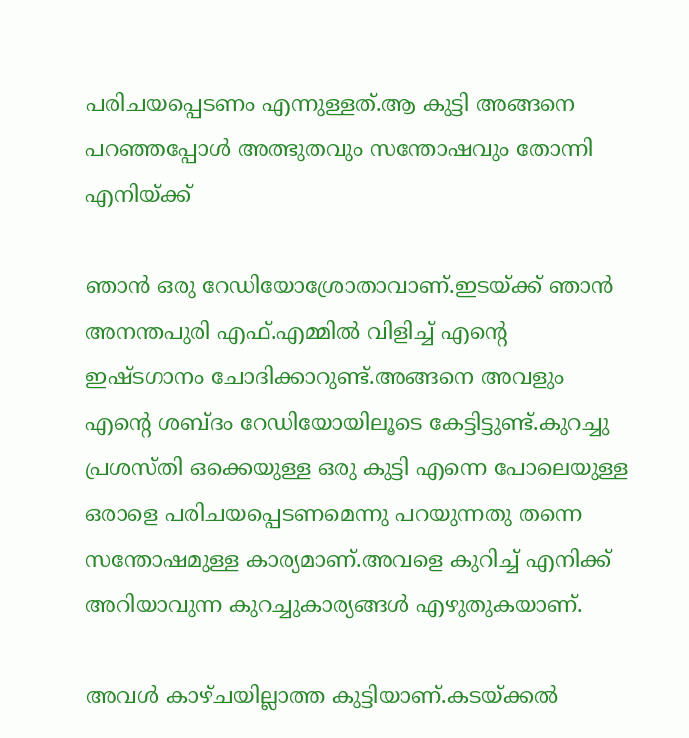പരിചയപ്പെടണം എന്നുള്ളത്.ആ കുട്ടി അങ്ങനെ പറഞ്ഞപ്പോള്‍ അത്ഭുതവും സന്തോഷവും തോന്നി എനിയ്ക്ക്

ഞാന്‍ ഒരു റേഡിയോശ്രോതാവാണ്.ഇടയ്ക്ക് ഞാന്‍ അനന്തപുരി എഫ്.എമ്മില്‍ വിളിച്ച് എന്‍റെ ഇഷ്ടഗാനം ചോദിക്കാറുണ്ട്.അങ്ങനെ അവളും എന്‍റെ ശബ്ദം റേഡിയോയിലൂടെ കേട്ടിട്ടുണ്ട്.കുറച്ചു പ്രശസ്തി ഒക്കെയുള്ള ഒരു കുട്ടി എന്നെ പോലെയുള്ള ഒരാളെ പരിചയപ്പെടണമെന്നു പറയുന്നതു തന്നെ സന്തോഷമുള്ള കാര്യമാണ്.അവളെ കുറിച്ച് എനിക്ക് അറിയാവുന്ന കുറച്ചുകാര്യങ്ങള്‍ എഴുതുകയാണ്.

അവള്‍ കാഴ്ചയില്ലാത്ത കുട്ടിയാണ്.കടയ്ക്കല്‍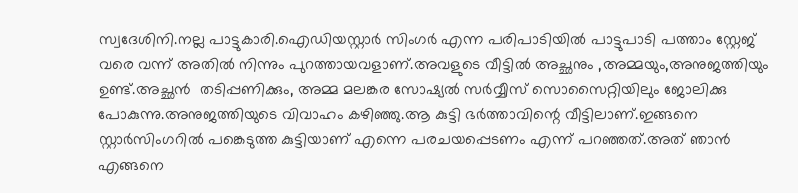സ്വദേശിനി.നല്ല പാട്ടുകാരി.ഐഡിയസ്റ്റാര്‍ സിംഗര്‍ എന്ന പരിപാടിയില്‍ പാട്ടുപാടി പത്താം സ്റ്റേജ് വരെ വന്ന് അതില്‍ നിന്നും പുറത്തായവളാണ്.അവളുടെ വീട്ടില്‍ അച്ഛനും ,അമ്മയും,അനുജത്തിയും ഉണ്ട്.അച്ഛന്‍  തടിപ്പണിക്കും, അമ്മ മലങ്കര സോഷ്യല്‍ സര്‍വ്വീസ് സൊസൈറ്റിയിലും ജോലിക്കു പോകുന്നു.അനുജത്തിയുടെ വിവാഹം കഴിഞ്ഞു.ആ കുട്ടി ഭര്‍ത്താവിന്റെ വീട്ടിലാണ്.ഇങ്ങനെ സ്റ്റാര്‍സിംഗറില്‍ പങ്കെടുത്ത കുട്ടിയാണ് എന്നെ പരചയപ്പെടണം എന്ന് പറഞ്ഞത്.അത് ഞാന്‍ എങ്ങനെ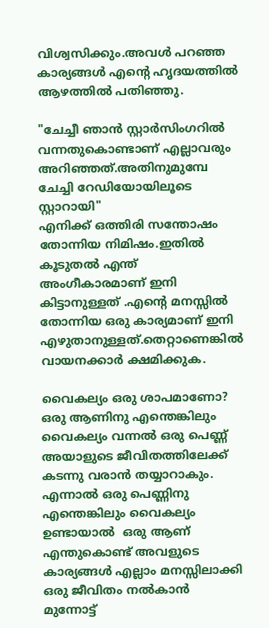വിശ്വസിക്കും.അവള്‍ പറഞ്ഞ കാര്യങ്ങള്‍ എന്‍റെ ഹൃദയത്തില്‍ ആഴത്തില്‍ പതിഞ്ഞു.

"ചേച്ചീ ഞാന്‍ സ്റ്റാര്‍സിംഗറില്‍ വന്നതുകൊണ്ടാണ് എല്ലാവരും അറിഞ്ഞത്.അതിനുമുമ്പേ ചേച്ചി റേഡിയോയിലൂടെ സ്റ്റാറായി"
എനിക്ക് ഒത്തിരി സന്തോഷം തോന്നിയ നിമിഷം.ഇതില്‍ കൂടുതല്‍ എന്ത് അംഗീകാരമാണ് ഇനി കിട്ടാനുള്ളത് .എന്‍റെ മനസ്സില്‍ തോന്നിയ ഒരു കാര്യമാണ് ഇനി എഴുതാനുള്ളത്.തെറ്റാണെങ്കില്‍ വായനക്കാര്‍ ക്ഷമിക്കുക.

വൈകല്യം ഒരു ശാപമാണോ? ഒരു ആണിനു എന്തെങ്കിലും വൈകല്യം വന്നല്‍ ഒരു പെണ്ണ്  അയാളുടെ ജീവിതത്തിലേക്ക് കടന്നു വരാന്‍ തയ്യാറാകും. എന്നാല്‍ ഒരു പെണ്ണിനു എന്തെങ്കിലും വൈകല്യം ഉണ്ടായാല്‍  ഒരു ആണ് എന്തുകൊണ്ട് അവളുടെ കാര്യങ്ങള്‍ എല്ലാം മനസ്സിലാക്കി ഒരു ജീവിതം നല്‍കാന്‍  മുന്നോട്ട്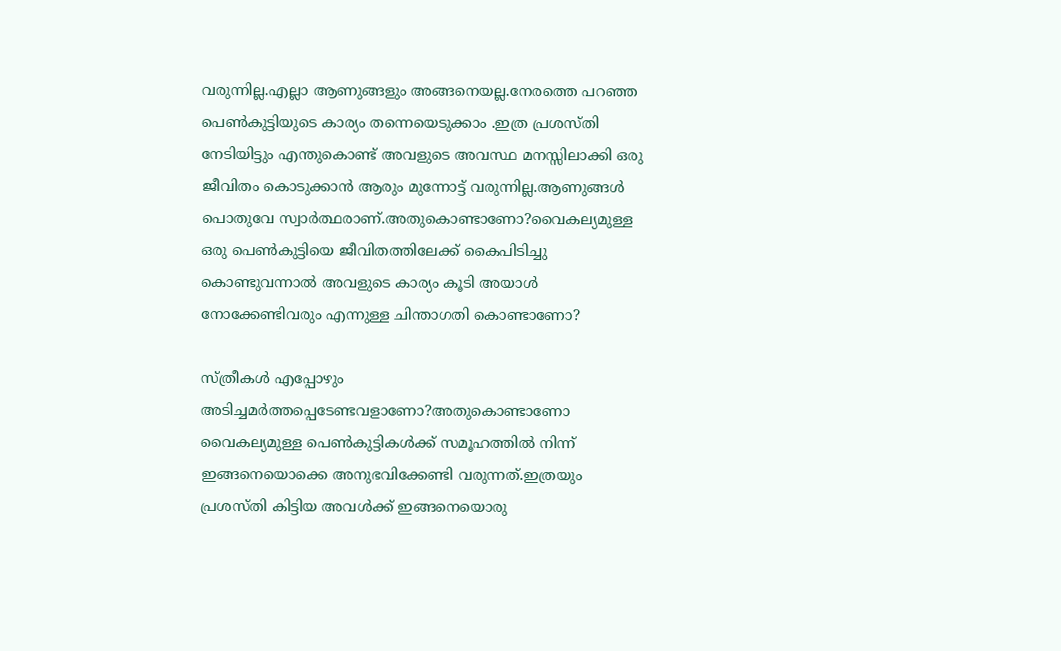വരുന്നില്ല.എല്ലാ ആണുങ്ങളും അങ്ങനെയല്ല.നേരത്തെ പറഞ്ഞ പെണ്‍കുട്ടിയുടെ കാര്യം തന്നെയെടുക്കാം .ഇത്ര പ്രശസ്തി നേടിയിട്ടും എന്തുകൊണ്ട് അവളുടെ അവസ്ഥ മനസ്സിലാക്കി ഒരു ജീവിതം കൊടുക്കാന്‍ ആരും മുന്നോട്ട് വരുന്നില്ല.ആണുങ്ങള്‍ പൊതുവേ സ്വാര്‍ത്ഥരാണ്.അതുകൊണ്ടാണോ?വൈകല്യമുള്ള ഒരു പെണ്‍കുട്ടിയെ ജീവിതത്തിലേക്ക് കൈപിടിച്ചു കൊണ്ടുവന്നാല്‍ അവളുടെ കാര്യം കൂടി അയാള്‍ നോക്കേണ്ടിവരും എന്നുള്ള ചിന്താഗതി കൊണ്ടാണോ?

സ്ത്രീകള്‍ എപ്പോഴും അടിച്ചമര്‍ത്തപ്പെടേണ്ടവളാണോ?അതുകൊണ്ടാണോ വൈകല്യമുള്ള പെണ്‍കുട്ടികള്‍ക്ക് സമൂഹത്തില്‍ നിന്ന് ഇങ്ങനെയൊക്കെ അനുഭവിക്കേണ്ടി വരുന്നത്.ഇത്രയും പ്രശസ്തി കിട്ടിയ അവള്‍ക്ക് ഇങ്ങനെയൊരു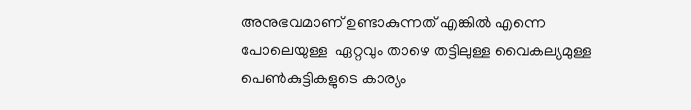അനുഭവമാണ് ഉണ്ടാകുന്നത് എങ്കില്‍ എന്നെ പോലെയുള്ള  ഏറ്റവും താഴെ തട്ടിലുള്ള വൈകല്യമുള്ള പെണ്‍കുട്ടികളുടെ കാര്യം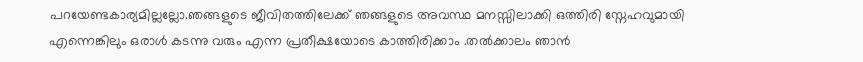പറയേണ്ടകാര്യമില്ലല്ലോ.ഞങ്ങളുടെ ജീവിതത്തിലേക്ക് ഞങ്ങളുടെ അവസ്ഥ മനസ്സിലാക്കി ഒത്തിരി സ്നേഹവുമായി എന്നെങ്കിലും ഒരാള്‍ കടന്നു വരും എന്ന പ്രതീക്ഷയോടെ കാത്തിരിക്കാം .തല്‍ക്കാലം ഞാന്‍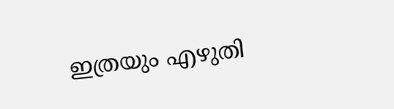ഇത്രയും എഴുതി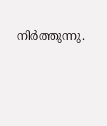നിര്‍ത്തുന്നു.